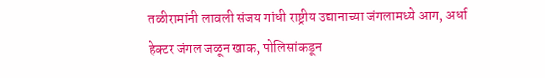तळीरामांनी लावली संजय गांधी राष्ट्रीय उद्यानाच्या जंगलामध्ये आग, अर्धा हेक्टर जंगल जळून खाक, पोलिसांकडून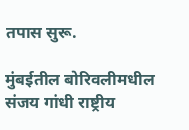तपास सुरू.

मुंबईतील बोरिवलीमधील संजय गांधी राष्ट्रीय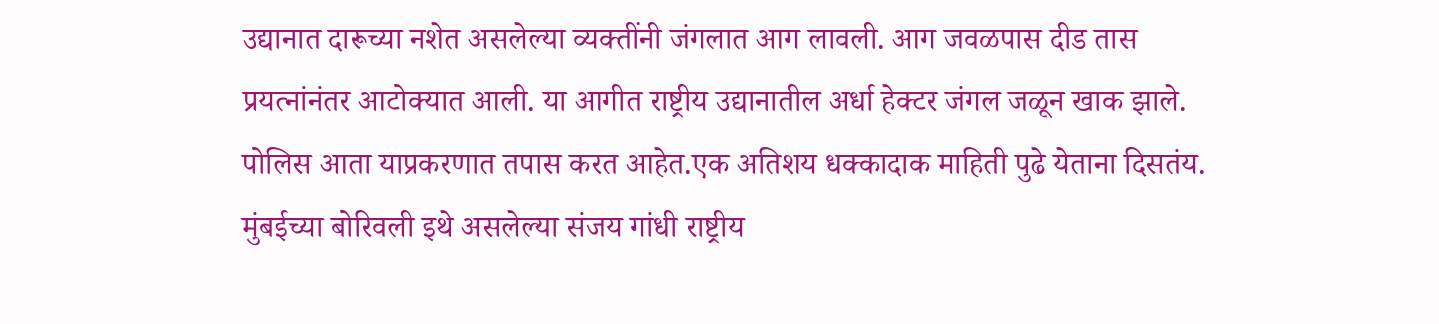उद्यानात दारूच्या नशेत असलेल्या व्यक्तींनी जंगलात आग लावली. आग जवळपास दीड तास प्रयत्नांनंतर आटोक्यात आली. या आगीत राष्ट्रीय उद्यानातील अर्धा हेक्टर जंगल जळून खाक झाले. पोलिस आता याप्रकरणात तपास करत आहेत.एक अतिशय धक्कादाक माहिती पुढे येताना दिसतंय. मुंबईच्या बोरिवली इथे असलेल्या संजय गांधी राष्ट्रीय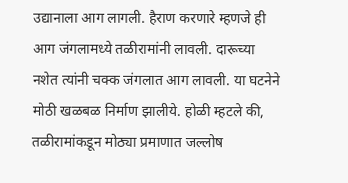उद्यानाला आग लागली. हैराण करणारे म्हणजे ही आग जंगलामध्ये तळीरामांनी लावली. दारूच्या नशेत त्यांनी चक्क जंगलात आग लावली. या घटनेने मोठी खळबळ निर्माण झालीये. होळी म्हटले की, तळीरामांकडून मोठ्या प्रमाणात जल्लोष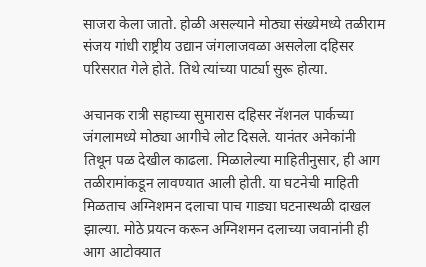साजरा केला जातो. होळी असल्याने मोठ्या संख्येमध्ये तळीराम संजय गांधी राष्ट्रीय उद्यान जंगलाजवळा असलेला दहिसर परिसरात गेले होते. तिथे त्यांच्या पार्ट्या सुरू होत्या.

अचानक रात्री सहाच्या सुमारास दहिसर नॅशनल पार्कच्या जंगलामध्ये मोठ्या आगीचे लोट दिसले. यानंतर अनेकांनी तिथून पळ देखील काढला. मिळालेल्या माहितीनुसार, ही आग तळीरामांकडून लावण्यात आली होती. या घटनेची माहिती मिळताच अग्निशमन दलाचा पाच गाड्या घटनास्थळी दाखल झाल्या. मोठे प्रयत्न करून अग्निशमन दलाच्या जवानांनी ही आग आटोक्यात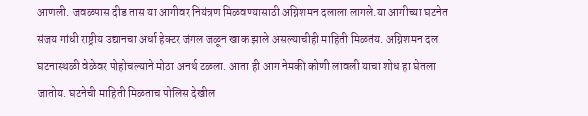आणली. जवळपास दीड तास या आगीवर नियंत्रण मिळवण्यासाठी अग्निशमन दलाला लागले.या आगीच्या घटनेत संजय गांधी राष्ट्रीय उद्यानचा अर्धा हेक्टर जंगल जळून खाक झाले असल्याचीही माहिती मिळतंय. अग्निशमन दल घटनास्थळी वेळेवर पोहोचल्याने मोठा अनर्थ टळला. आता ही आग नेमकी कोणी लावली याचा शोध हा घेतला जातोय. घटनेची माहिती मिळताच पोलिस देखील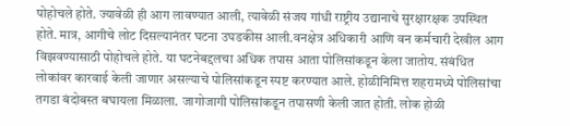पोहोचले होते. ज्यावेळी ही आग लावण्यात आली, त्यावेळी संजय गांधी राष्ट्रीय उद्यानाचे सुरक्षारक्षक उपस्थित होते. मात्र, आगीचे लोट दिसल्यानंतर घटना उघडकीस आली.वनक्षेत्र अधिकारी आणि वन कर्मचारी देखील आग विझवण्यासाठी पोहोचले होते. या घटनेबद्दलचा अधिक तपास आता पोलिसांकडून केला जातोय. संबंधित लोकांवर कारवाई केली जाणार असल्याचे पोलिसांकडून स्पष्ट करण्यात आले. होळीनिमित्त शहरामध्ये पोलिसांचा तगडा बंदोबस्त बघायला मिळाला. जागोजागी पोलिसांकडून तपासणी केली जात होती. लोक होळी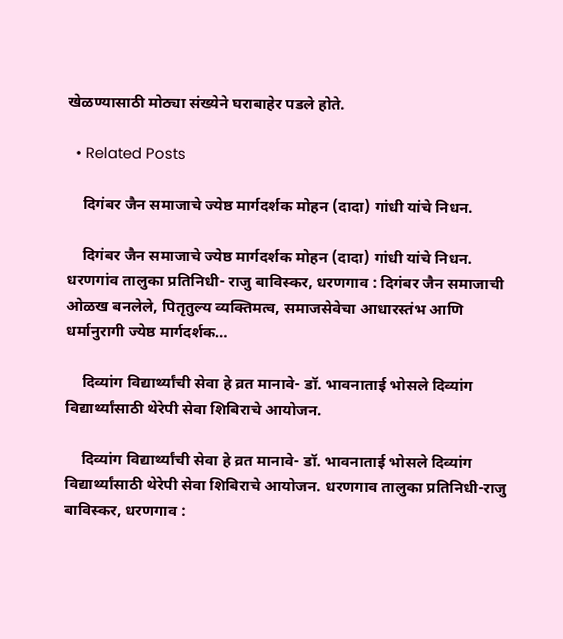खेळण्यासाठी मोठ्या संख्येने घराबाहेर पडले होते.

  • Related Posts

    दिगंबर जैन समाजाचे ज्येष्ठ मार्गदर्शक मोहन (दादा) गांधी यांचे निधन.

    दिगंबर जैन समाजाचे ज्येष्ठ मार्गदर्शक मोहन (दादा) गांधी यांचे निधन. धरणगांव तालुका प्रतिनिधी- राजु बाविस्कर, धरणगाव : दिगंबर जैन समाजाची ओळख बनलेले, पितृतुल्य व्यक्तिमत्व, समाजसेवेचा आधारस्तंभ आणि धर्मानुरागी ज्येष्ठ मार्गदर्शक…

    दिव्यांग विद्यार्थ्यांची सेवा हे व्रत मानावे- डॉ. भावनाताई भोसले दिव्यांग विद्यार्थ्यांसाठी थेरेपी सेवा शिबिराचे आयोजन.

    दिव्यांग विद्यार्थ्यांची सेवा हे व्रत मानावे- डॉ. भावनाताई भोसले दिव्यांग विद्यार्थ्यांसाठी थेरेपी सेवा शिबिराचे आयोजन. धरणगाव तालुका प्रतिनिधी-राजु बाविस्कर, धरणगाव :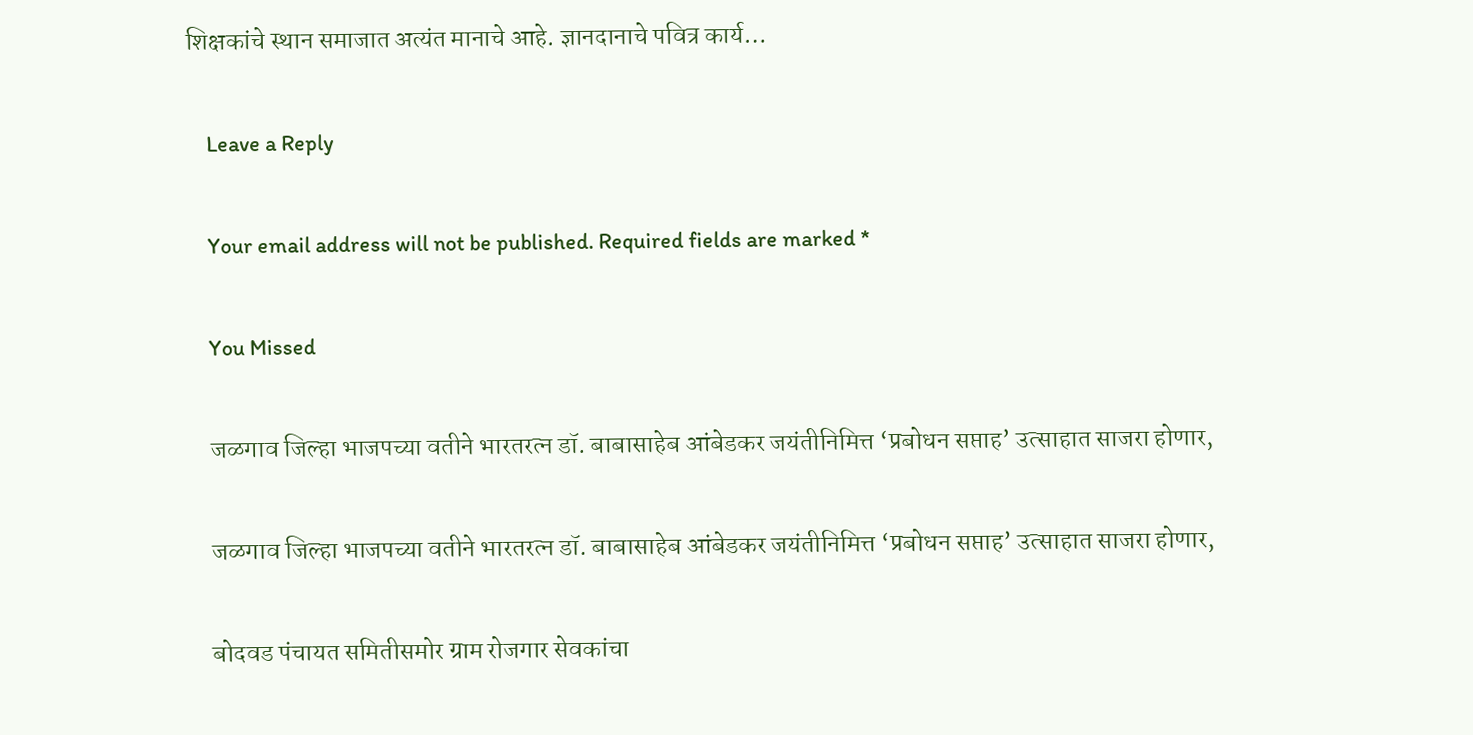शिक्षकांचे स्थान समाजात अत्यंत मानाचे आहे. ज्ञानदानाचे पवित्र कार्य…

    Leave a Reply

    Your email address will not be published. Required fields are marked *

    You Missed

    जळगाव जिल्हा भाजपच्या वतीने भारतरत्न डॉ. बाबासाहेब आंबेडकर जयंतीनिमित्त ‘प्रबोधन सप्ताह’ उत्साहात साजरा होणार,

    जळगाव जिल्हा भाजपच्या वतीने भारतरत्न डॉ. बाबासाहेब आंबेडकर जयंतीनिमित्त ‘प्रबोधन सप्ताह’ उत्साहात साजरा होणार,

    बोदवड पंचायत समितीसमोर ग्राम रोजगार सेवकांचा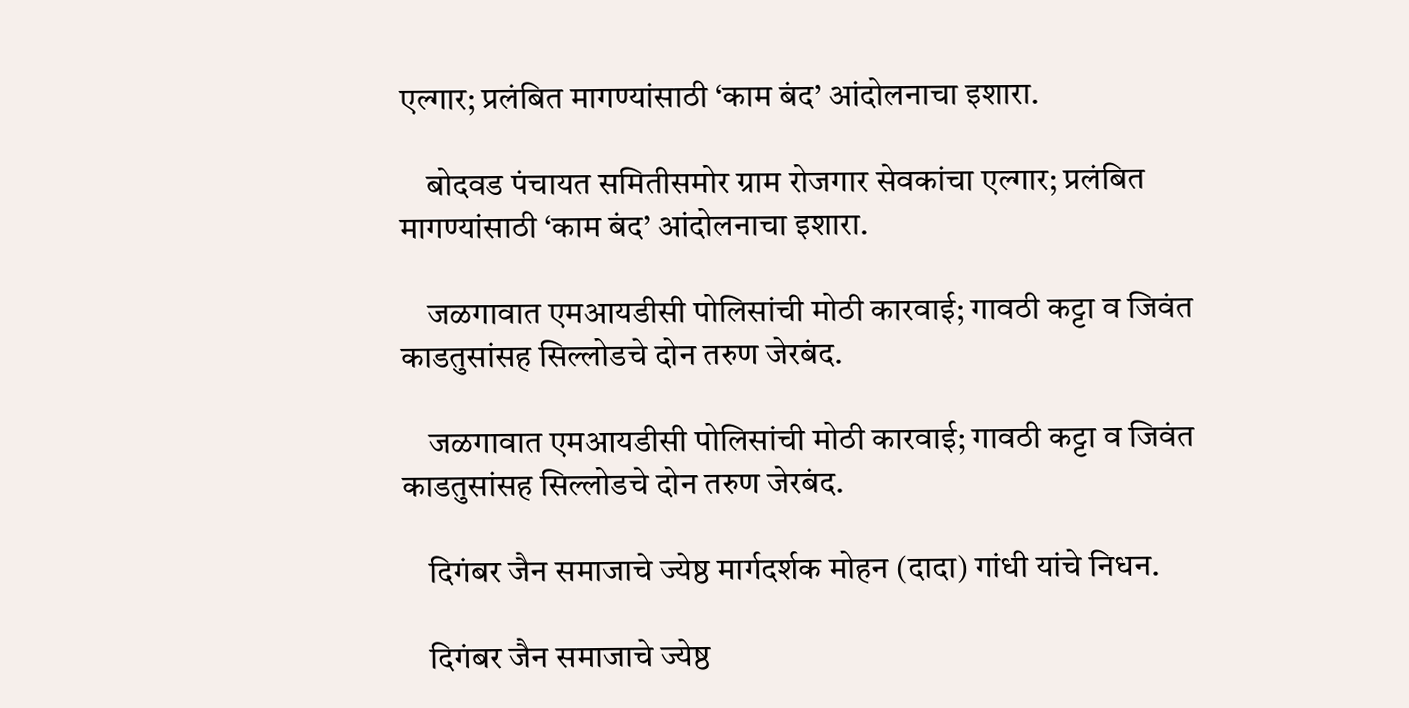एल्गार; प्रलंबित मागण्यांसाठी ‘काम बंद’ आंदोलनाचा इशारा.

    बोदवड पंचायत समितीसमोर ग्राम रोजगार सेवकांचा एल्गार; प्रलंबित मागण्यांसाठी ‘काम बंद’ आंदोलनाचा इशारा.

    जळगावात एमआयडीसी पोलिसांची मोठी कारवाई; गावठी कट्टा व जिवंत काडतुसांसह सिल्लोडचे दोन तरुण जेरबंद.

    जळगावात एमआयडीसी पोलिसांची मोठी कारवाई; गावठी कट्टा व जिवंत काडतुसांसह सिल्लोडचे दोन तरुण जेरबंद.

    दिगंबर जैन समाजाचे ज्येष्ठ मार्गदर्शक मोहन (दादा) गांधी यांचे निधन.

    दिगंबर जैन समाजाचे ज्येष्ठ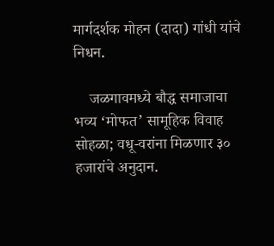मार्गदर्शक मोहन (दादा) गांधी यांचे निधन.

    जळगावमध्ये बौद्ध समाजाचा भव्य ‘मोफत’ सामूहिक विवाह सोहळा; वधू-वरांना मिळणार ३० हजारांचे अनुदान.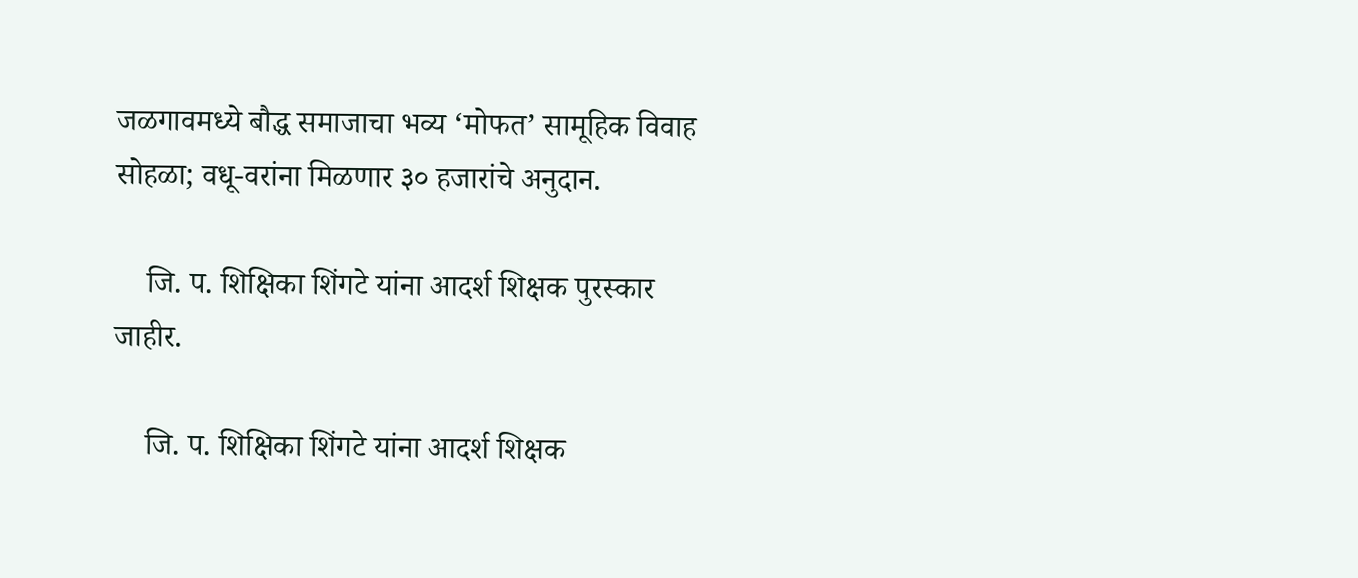जळगावमध्ये बौद्ध समाजाचा भव्य ‘मोफत’ सामूहिक विवाह सोहळा; वधू-वरांना मिळणार ३० हजारांचे अनुदान.

    जि. प. शिक्षिका शिंगटे यांना आदर्श शिक्षक पुरस्कार जाहीर.

    जि. प. शिक्षिका शिंगटे यांना आदर्श शिक्षक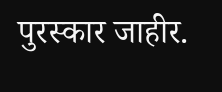पुरस्कार जाहीर.